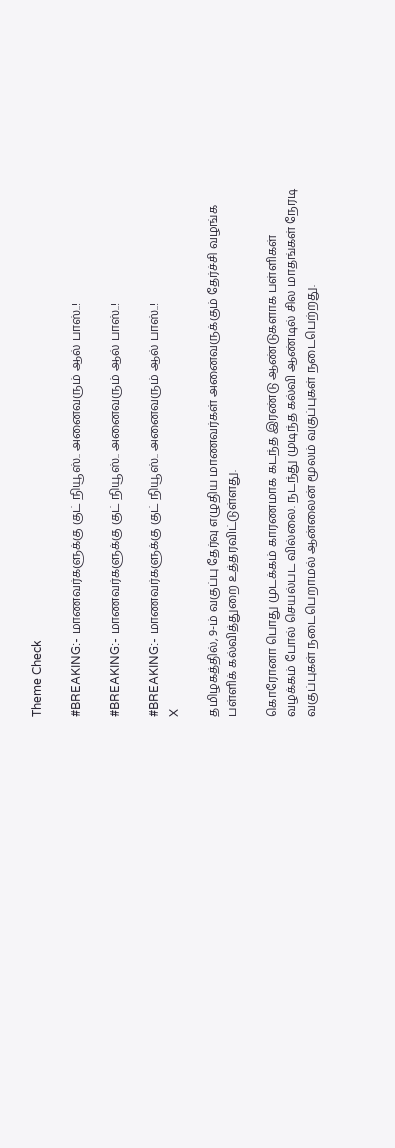Theme Check

#BREAKING:- மாணவர்களுக்கு குட் நியூஸ்.. அனைவரும் ஆல் பாஸ்..!

#BREAKING:- மாணவர்களுக்கு குட் நியூஸ்.. அனைவரும் ஆல் பாஸ்..!

#BREAKING:- மாணவர்களுக்கு குட் நியூஸ்.. அனைவரும் ஆல் பாஸ்..!
X

தமிழகத்தில், 9-ம் வகுப்பு தேர்வு எழுதிய மாணவர்கள் அனைவருக்கும் தேர்ச்சி வழங்க பள்ளிக் கல்வித்துறை உத்தரவிட்டுள்ளது.

கொரோனா பொது முடக்கம் காரணமாக கடந்த இரண்டு ஆண்டுகளாக பள்ளிகள் வழக்கம் போல் செயல்பட வில்லை. நடந்து முடிந்த கல்வி ஆண்டில் சில மாதங்கள் நேரடி வகுப்புகள் நடைபெறாமல் ஆன்லைன் மூலம் வகுப்புகள் நடைபெற்றது.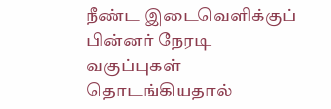நீண்ட இடைவெளிக்குப் பின்னர் நேரடி வகுப்புகள் தொடங்கியதால்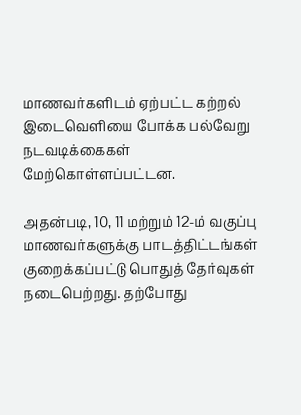மாணவர்களிடம் ஏற்பட்ட கற்றல் இடைவெளியை போக்க பல்வேறு நடவடிக்கைகள் மேற்கொள்ளப்பட்டன.

அதன்படி, 10, 11 மற்றும் 12-ம் வகுப்பு மாணவர்களுக்கு பாடத்திட்டங்கள் குறைக்கப்பட்டு பொதுத் தேர்வுகள் நடைபெற்றது. தற்போது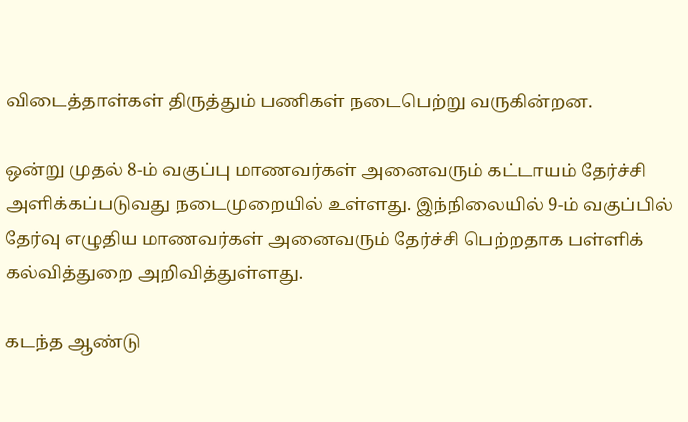விடைத்தாள்கள் திருத்தும் பணிகள் நடைபெற்று வருகின்றன.

ஒன்று முதல் 8-ம் வகுப்பு மாணவர்கள் அனைவரும் கட்டாயம் தேர்ச்சி அளிக்கப்படுவது நடைமுறையில் உள்ளது. இந்நிலையில் 9-ம் வகுப்பில் தேர்வு எழுதிய மாணவர்கள் அனைவரும் தேர்ச்சி பெற்றதாக பள்ளிக் கல்வித்துறை அறிவித்துள்ளது.

கடந்த ஆண்டு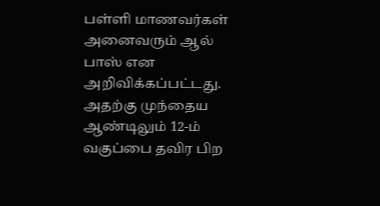பள்ளி மாணவர்கள் அனைவரும் ஆல் பாஸ் என அறிவிக்கப்பட்டது. அதற்கு முந்தைய ஆண்டிலும் 12-ம் வகுப்பை தவிர பிற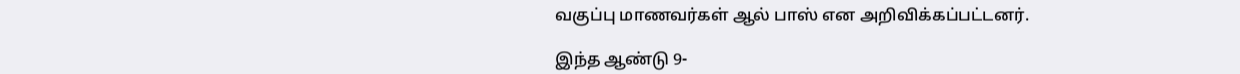வகுப்பு மாணவர்கள் ஆல் பாஸ் என அறிவிக்கப்பட்டனர்.

இந்த ஆண்டு 9-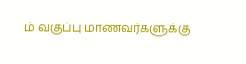ம் வகுப்பு மாணவர்களுக்கு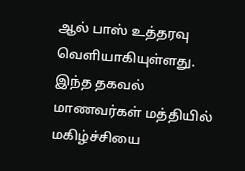ஆல் பாஸ் உத்தரவு வெளியாகியுள்ளது. இந்த தகவல் மாணவர்கள் மத்தியில் மகிழ்ச்சியை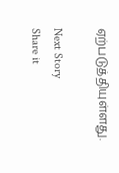ஏற்படுத்தியுள்ளது.

Next Story
Share it